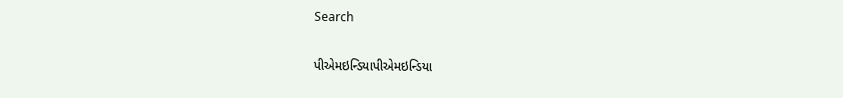Search

પીએમઇન્ડિયાપીએમઇન્ડિયા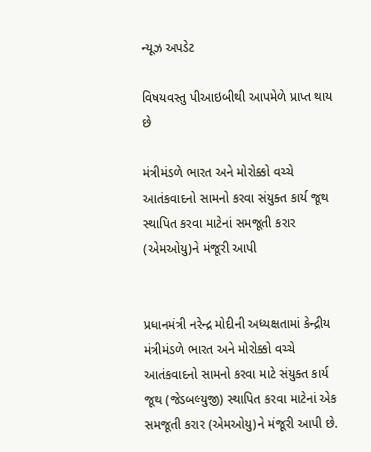ન્યૂઝ અપડેટ

વિષયવસ્તુ પીઆઇબીથી આપમેળે પ્રાપ્ત થાય છે

મંત્રીમંડળે ભારત અને મોરોક્કો વચ્ચે આતંકવાદનો સામનો કરવા સંયુક્ત કાર્ય જૂથ સ્થાપિત કરવા માટેનાં સમજૂતી કરાર (એમઓયુ)ને મંજૂરી આપી


પ્રધાનમંત્રી નરેન્દ્ર મોદીની અધ્યક્ષતામાં કેન્દ્રીય મંત્રીમંડળે ભારત અને મોરોક્કો વચ્ચે આતંકવાદનો સામનો કરવા માટે સંયુક્ત કાર્ય જૂથ (જેડબલ્યુજી) સ્થાપિત કરવા માટેનાં એક સમજૂતી કરાર (એમઓયુ)ને મંજૂરી આપી છે.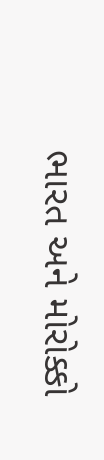ભારત અને મોરોક્કો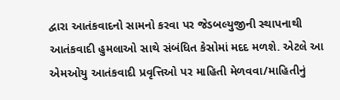દ્વારા આતંકવાદનો સામનો કરવા પર જેડબલ્યુજીની સ્થાપનાથી આતંકવાદી હુમલાઓ સાથે સંબંધિત કેસોમાં મદદ મળશે. એટલે આ એમઓયુ આતંકવાદી પ્રવૃત્તિઓ પર માહિતી મેળવવા/માહિતીનું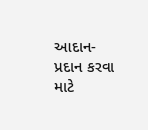આદાન-પ્રદાન કરવા માટે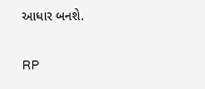આધાર બનશે.

RP